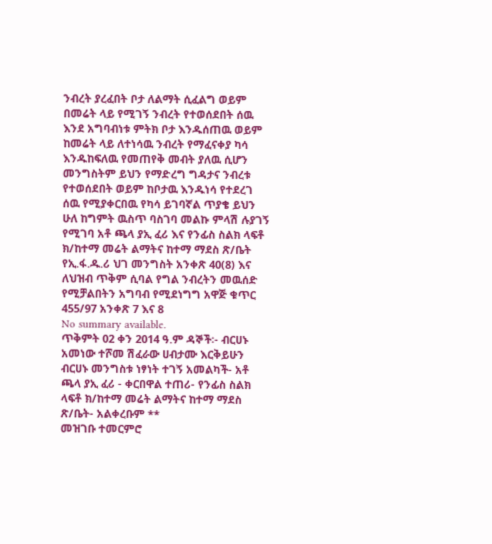ንብረት ያረፈበት ቦታ ለልማት ሲፈልግ ወይም በመሬት ላይ የሚገኝ ንብረት የተወሰደበት ሰዉ እንደ አግባብነቱ ምትክ ቦታ እንዱሰጠዉ ወይም ከመሬት ላይ ለተነሳዉ ንብረት የማፈናቀያ ካሳ እንዱከፍለዉ የመጠየቅ መብት ያለዉ ሲሆን መንግስትም ይህን የማድረግ ግዳታና ንብረቱ የተወሰደበት ወይም ከቦታዉ እንዱነሳ የተደረገ ሰዉ የሚያቀርበዉ የካሳ ይገባኛል ጥያቄ ይህን ሁለ ከግምት ዉስጥ ባስገባ መልኩ ምላሽ ሉያገኝ የሚገባ አቶ ጫላ ያኢ ፈሪ እና የንፊስ ስልክ ላፍቶ ክ/ከተማ መሬት ልማትና ከተማ ማደስ ጽ/ቤት የኢ.ፋ.ዱ.ሪ ህገ መንግስት አንቀጽ 40(8) እና ለህዝብ ጥቅም ሲባል የግል ንብረትን መዉሰድ የሚቻልበትን አግባብ የሚደነግግ አዋጅ ቁጥር 455/97 አንቀጽ 7 እና 8
No summary available.
ጥቅምት 02 ቀን 2014 ዓ.ም ዳኞች፡- ብርሀኑ አመነው ተሾመ ሽፈራው ሀብታሙ እርቅይሁን ብርሀኑ መንግስቱ ነፃነት ተገኝ አመልካች- አቶ ጫላ ያኢ ፈሪ - ቀርበዋል ተጠሪ- የንፊስ ስልክ ላፍቶ ክ/ከተማ መሬት ልማትና ከተማ ማደስ ጽ/ቤት- አልቀረቡም **
መዝገቡ ተመርምሮ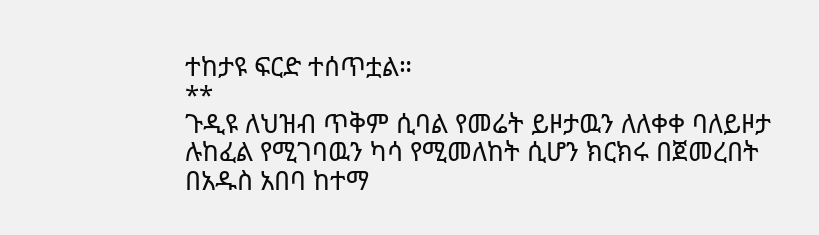ተከታዩ ፍርድ ተሰጥቷል።
**
ጉዲዩ ለህዝብ ጥቅም ሲባል የመሬት ይዞታዉን ለለቀቀ ባለይዞታ ሉከፈል የሚገባዉን ካሳ የሚመለከት ሲሆን ክርክሩ በጀመረበት በአዱስ አበባ ከተማ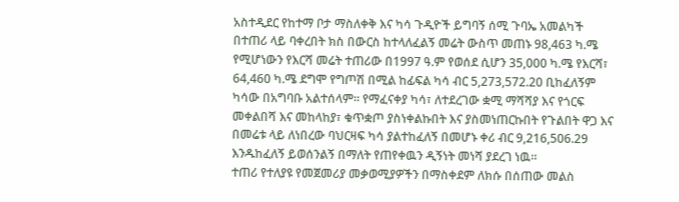አስተዲደር የከተማ ቦታ ማስለቀቅ እና ካሳ ጉዲዮች ይግባኝ ሰሚ ጉባኤ አመልካች በተጠሪ ላይ ባቀረበት ክስ በውርስ ከተላለፈልኝ መሬት ውስጥ መጠኑ 98,463 ካ.ሜ የሚሆነውን የእርሻ መሬት ተጠሪው በ1997 ዓ.ም የወሰደ ሲሆን 35,000 ካ.ሜ የእርሻ፣ 64,460 ካ.ሜ ደግሞ የግጦሽ በሚል ከፊፍል ካሳ ብር 5,273,572.20 ቢከፈለኝም ካሳው በአግባቡ አልተሰላም። የማፈናቀያ ካሳ፣ ለተደረገው ቋሚ ማሻሻያ እና የጎርፍ መቀልበሻ እና መከላከያ፣ ቁጥቋጦ ያስነቀልኩበት እና ያስመነጠርኩበት የጉልበት ዋጋ እና በመሬቱ ላይ ለነበረው ባህርዛፍ ካሳ ያልተከፈለኝ በመሆኑ ቀሪ ብር 9,216,506.29 እንዱከፈለኝ ይወሰንልኝ በማለት የጠየቀዉን ዲኝነት መነሻ ያደረገ ነዉ።
ተጠሪ የተለያዩ የመጀመሪያ መቃወሚያዎችን በማስቀደም ለክሱ በሰጠው መልስ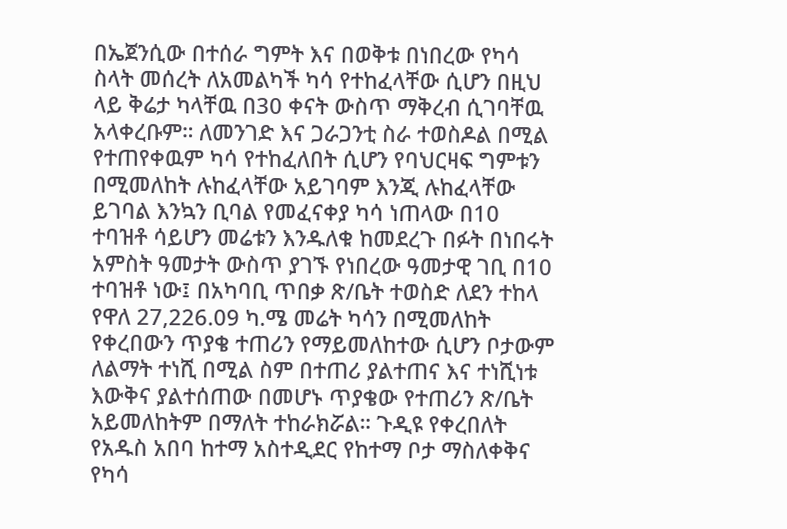በኤጀንሲው በተሰራ ግምት እና በወቅቱ በነበረው የካሳ ስላት መሰረት ለአመልካች ካሳ የተከፈላቸው ሲሆን በዚህ ላይ ቅሬታ ካላቸዉ በ30 ቀናት ውስጥ ማቅረብ ሲገባቸዉ አላቀረቡም። ለመንገድ እና ጋራጋንቲ ስራ ተወስዶል በሚል የተጠየቀዉም ካሳ የተከፈለበት ሲሆን የባህርዛፍ ግምቱን በሚመለከት ሉከፈላቸው አይገባም እንጂ ሉከፈላቸው ይገባል እንኳን ቢባል የመፈናቀያ ካሳ ነጠላው በ10 ተባዝቶ ሳይሆን መሬቱን እንዱለቁ ከመደረጉ በፉት በነበሩት አምስት ዓመታት ውስጥ ያገኙ የነበረው ዓመታዊ ገቢ በ10 ተባዝቶ ነው፤ በአካባቢ ጥበቃ ጽ/ቤት ተወስድ ለደን ተከላ የዋለ 27,226.09 ካ.ሜ መሬት ካሳን በሚመለከት የቀረበውን ጥያቄ ተጠሪን የማይመለከተው ሲሆን ቦታውም ለልማት ተነሺ በሚል ስም በተጠሪ ያልተጠና እና ተነሺነቱ እውቅና ያልተሰጠው በመሆኑ ጥያቄው የተጠሪን ጽ/ቤት አይመለከትም በማለት ተከራክሯል። ጉዲዩ የቀረበለት የአዱስ አበባ ከተማ አስተዲደር የከተማ ቦታ ማስለቀቅና የካሳ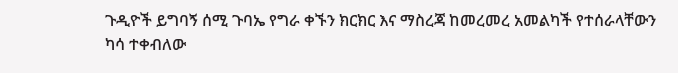ጉዲዮች ይግባኝ ሰሚ ጉባኤ የግራ ቀኙን ክርክር እና ማስረጃ ከመረመረ አመልካች የተሰራላቸውን ካሳ ተቀብለው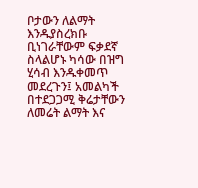ቦታውን ለልማት እንዱያስረክቡ ቢነገራቸውም ፍቃደኛ ስላልሆኑ ካሳው በዝግ ሂሳብ እንዱቀመጥ መደረጉን፤ አመልካች በተደጋጋሚ ቅሬታቸውን ለመሬት ልማት እና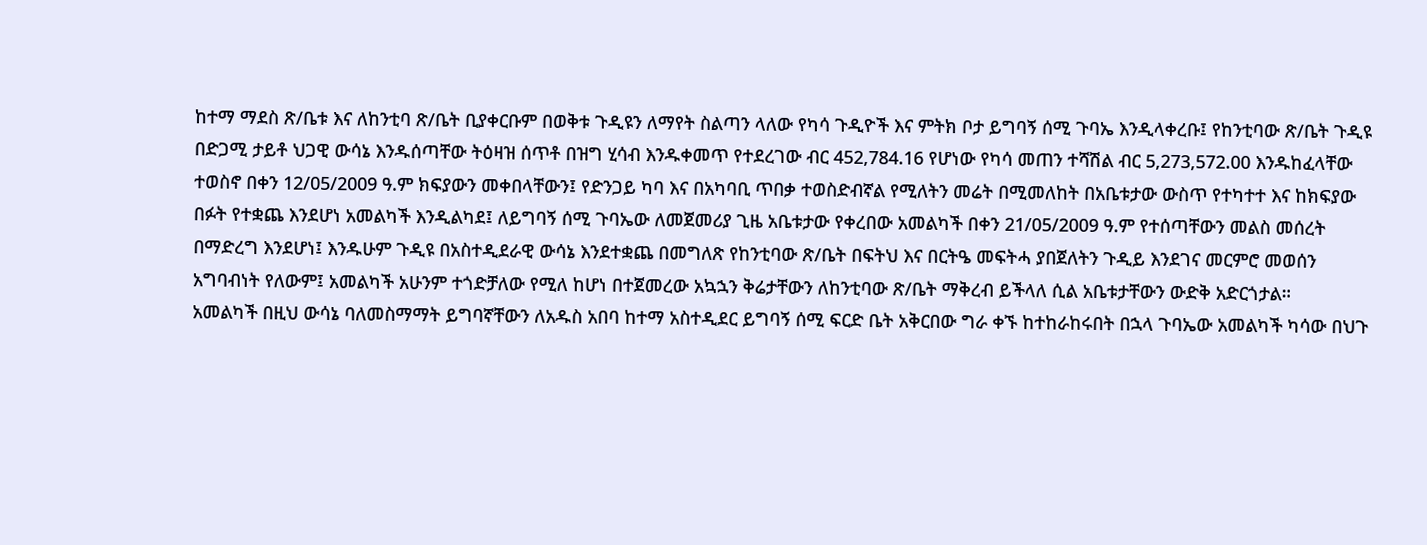ከተማ ማደስ ጽ/ቤቱ እና ለከንቲባ ጽ/ቤት ቢያቀርቡም በወቅቱ ጉዲዩን ለማየት ስልጣን ላለው የካሳ ጉዲዮች እና ምትክ ቦታ ይግባኝ ሰሚ ጉባኤ እንዲላቀረቡ፤ የከንቲባው ጽ/ቤት ጉዲዩ በድጋሚ ታይቶ ህጋዊ ውሳኔ እንዱሰጣቸው ትዕዛዝ ሰጥቶ በዝግ ሂሳብ እንዱቀመጥ የተደረገው ብር 452,784.16 የሆነው የካሳ መጠን ተሻሽል ብር 5,273,572.00 እንዱከፈላቸው ተወስኖ በቀን 12/05/2009 ዓ.ም ክፍያውን መቀበላቸውን፤ የድንጋይ ካባ እና በአካባቢ ጥበቃ ተወስድብኛል የሚለትን መሬት በሚመለከት በአቤቱታው ውስጥ የተካተተ እና ከክፍያው በፉት የተቋጨ እንደሆነ አመልካች እንዲልካደ፤ ለይግባኝ ሰሚ ጉባኤው ለመጀመሪያ ጊዜ አቤቱታው የቀረበው አመልካች በቀን 21/05/2009 ዓ.ም የተሰጣቸውን መልስ መሰረት በማድረግ እንደሆነ፤ እንዱሁም ጉዲዩ በአስተዲደራዊ ውሳኔ እንደተቋጨ በመግለጽ የከንቲባው ጽ/ቤት በፍትህ እና በርትዔ መፍትሓ ያበጀለትን ጉዲይ እንደገና መርምሮ መወሰን አግባብነት የለውም፤ አመልካች አሁንም ተጎድቻለው የሚለ ከሆነ በተጀመረው አኳኋን ቅሬታቸውን ለከንቲባው ጽ/ቤት ማቅረብ ይችላለ ሲል አቤቱታቸውን ውድቅ አድርጎታል።
አመልካች በዚህ ውሳኔ ባለመስማማት ይግባኛቸውን ለአዱስ አበባ ከተማ አስተዲደር ይግባኝ ሰሚ ፍርድ ቤት አቅርበው ግራ ቀኙ ከተከራከሩበት በኋላ ጉባኤው አመልካች ካሳው በህጉ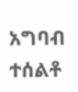አግባብ ተሰልቶ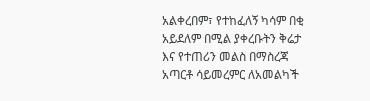አልቀረበም፣ የተከፈለኝ ካሳም በቂ አይደለም በሚል ያቀረቡትን ቅሬታ እና የተጠሪን መልስ በማስረጃ አጣርቶ ሳይመረምር ለአመልካች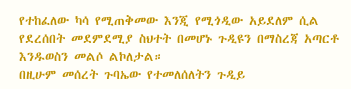የተከፈለው ካሳ የሚጠቅመው እንጂ የሚጎዲው አይደለም ሲል የደረሰበት መደምደሚያ ስህተት በመሆኑ ጉዲዩን በማስረጃ አጣርቶ እንዱወስን መልሶ ልኮለታል።
በዚሁም መሰረት ጉባኤው የተመለሰለትን ጉዲይ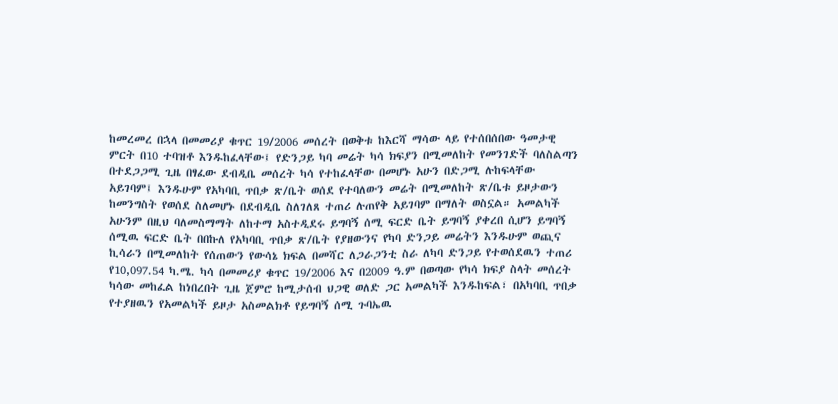ከመረመረ በኋላ በመመሪያ ቁጥር 19/2006 መሰረት በወቅቱ ከእርሻ ማሳው ላይ የተሰበሰበው ዓመታዊ ምርት በ10 ተባዝቶ እንዱከፈላቸው፤ የድንጋይ ካባ መሬት ካሳ ክፍያን በሚመለከት የመንገድች ባለስልጣን በተደጋጋሚ ጊዜ በፃፈው ደብዲቤ መሰረት ካሳ የተከፈላቸው በመሆኑ አሁን በድጋሚ ሉከፍላቸው አይገባም፤ እንዱሁም የአካባቢ ጥበቃ ጽ/ቤት ወሰደ የተባለውን መሬት በሚመለከት ጽ/ቤቱ ይዞታውን ከመንግስት የወሰደ ስለመሆኑ በደብዲቤ ስለገለጸ ተጠሪ ሉጠየቅ አይገባም በማለት ወስኗል። አመልካች አሁንም በዚህ ባለመስማማት ለከተማ አስተዲደሩ ይግባኝ ሰሚ ፍርድ ቤት ይግባኝ ያቀረበ ሲሆን ይግባኝ ሰሚዉ ፍርድ ቤት በበኩለ የአካባቢ ጥበቃ ጽ/ቤት የያዘውንና የካባ ድንጋይ መሬትን እንዱሁም ወጪና ኪሳራን በሚመለከት የሰጠውን የውሳኔ ክፍል በመሻር ለጋራጋንቲ ስራ ለካባ ድንጋይ የተወሰደዉን ተጠሪ የ10,097.54 ካ.ሜ. ካሳ በመመሪያ ቁጥር 19/2006 እና በ2009 ዓ.ም በወጣው የካሳ ክፍያ ስላት መሰረት ካሳው መከፈል ከነበረበት ጊዜ ጀምሮ ከሚታሰብ ህጋዊ ወለድ ጋር አመልካች እንዱከፍል፣ በአካባቢ ጥበቃ የተያዘዉን የአመልካች ይዞታ አስመልክቶ የይግባኝ ሰሚ ጉባኤዉ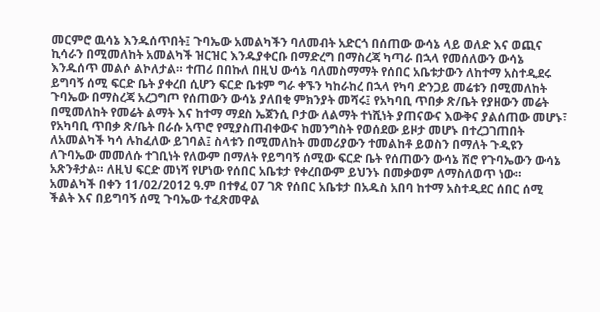መርምሮ ዉሳኔ እንዱሰጥበት፤ ጉባኤው አመልካችን ባለመብት አድርጎ በሰጠው ውሳኔ ላይ ወለድ እና ወጪና ኪሳራን በሚመለከት አመልካች ዝርዝር እንዱያቀርቡ በማድረግ በማስረጃ ካጣራ በኋላ የመሰለውን ውሳኔ እንዱሰጥ መልሶ ልኮለታል። ተጠሪ በበኩለ በዚህ ውሳኔ ባለመስማማት የሰበር አቤቱታውን ለከተማ አስተዲደሩ ይግባኝ ሰሚ ፍርድ ቤት ያቀረበ ሲሆን ፍርድ ቤቱም ግራ ቀኙን ካከራከረ በኋላ የካባ ድንጋይ መሬቱን በሚመለከት ጉባኤው በማስረጃ አረጋግጦ የሰጠውን ውሳኔ ያለበቂ ምክንያት መሻሩ፤ የአካባቢ ጥበቃ ጽ/ቤት የያዘውን መሬት በሚመለከት የመሬት ልማት እና ከተማ ማደስ ኤጀንሲ ቦታው ለልማት ተነሺነት ያጠናውና እውቅና ያልሰጠው መሆኑ፣ የአካባቢ ጥበቃ ጽ/ቤት በራሱ አጥሮ የሚያስጠብቀውና ከመንግስት የወሰደው ይዞታ መሆኑ በተረጋገጠበት ለአመልካች ካሳ ሉከፈለው ይገባል፤ ስላቱን በሚመለከት መመሪያውን ተመልከቶ ይወስን በማለት ጉዲዩን ለጉባኤው መመለሱ ተገቢነት የለውም በማለት የይግባኝ ሰሚው ፍርድ ቤት የሰጠውን ውሳኔ ሽሮ የጉባኤውን ውሳኔ አጽንቶታል። ለዚህ ፍርድ መነሻ የሆነው የሰበር አቤቱታ የቀረበውም ይህንኑ በመቃወም ለማስለወጥ ነው።
አመልካች በቀን 11/02/2012 ዓ.ም በተፃፈ 07 ገጽ የሰበር አቤቱታ በአዱስ አበባ ከተማ አስተዲደር ሰበር ሰሚ ችልት እና በይግባኝ ሰሚ ጉባኤው ተፈጽመዋል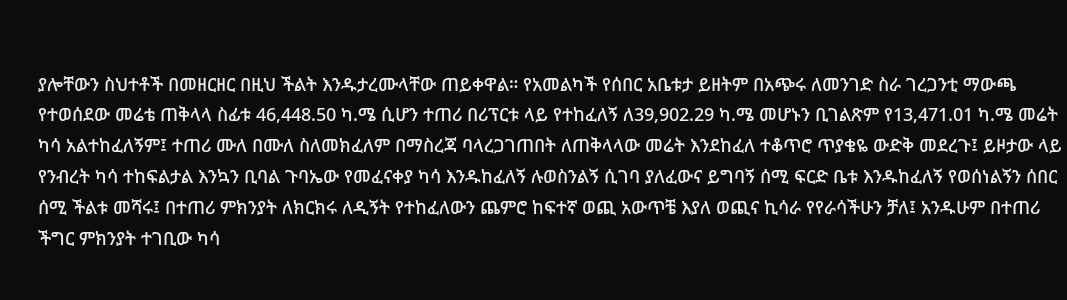ያሎቸውን ስህተቶች በመዘርዘር በዚህ ችልት እንዱታረሙላቸው ጠይቀዋል። የአመልካች የሰበር አቤቱታ ይዘትም በአጭሩ ለመንገድ ስራ ገረጋንቲ ማውጫ የተወሰደው መሬቴ ጠቅላላ ስፊቱ 46,448.50 ካ.ሜ ሲሆን ተጠሪ በሪፕርቱ ላይ የተከፈለኝ ለ39,902.29 ካ.ሜ መሆኑን ቢገልጽም የ13,471.01 ካ.ሜ መሬት ካሳ አልተከፈለኝም፤ ተጠሪ ሙለ በሙለ ስለመክፈለም በማስረጃ ባላረጋገጠበት ለጠቅላላው መሬት እንደከፈለ ተቆጥሮ ጥያቄዬ ውድቅ መደረጉ፤ ይዞታው ላይ የንብረት ካሳ ተከፍልታል እንኳን ቢባል ጉባኤው የመፈናቀያ ካሳ እንዱከፈለኝ ሉወስንልኝ ሲገባ ያለፈውና ይግባኝ ሰሚ ፍርድ ቤቱ እንዱከፈለኝ የወሰነልኝን ሰበር ሰሚ ችልቱ መሻሩ፤ በተጠሪ ምክንያት ለክርክሩ ለዲኝት የተከፈለውን ጨምሮ ከፍተኛ ወጪ አውጥቼ እያለ ወጪና ኪሳራ የየራሳችሁን ቻለ፤ አንዱሁም በተጠሪ ችግር ምክንያት ተገቢው ካሳ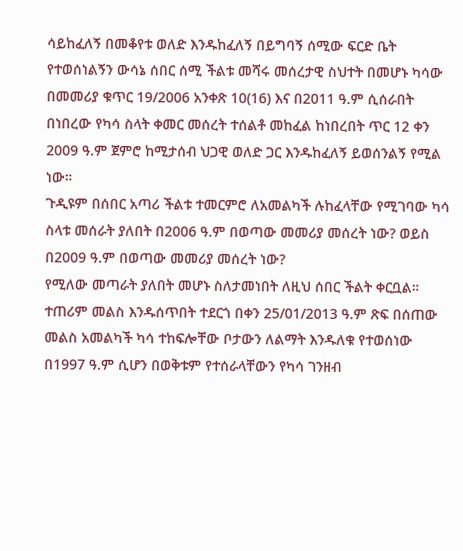ሳይከፈለኝ በመቆየቱ ወለድ እንዱከፈለኝ በይግባኝ ሰሚው ፍርድ ቤት የተወሰነልኝን ውሳኔ ሰበር ሰሚ ችልቱ መሻሩ መሰረታዊ ስህተት በመሆኑ ካሳው በመመሪያ ቁጥር 19/2006 አንቀጽ 10(16) እና በ2011 ዓ.ም ሲሰራበት በነበረው የካሳ ስላት ቀመር መሰረት ተሰልቶ መከፈል ከነበረበት ጥር 12 ቀን 2009 ዓ.ም ጀምሮ ከሚታሰብ ህጋዊ ወለድ ጋር እንዱከፈለኝ ይወሰንልኝ የሚል ነው።
ጉዲዩም በሰበር አጣሪ ችልቱ ተመርምሮ ለአመልካች ሉከፈላቸው የሚገባው ካሳ ስላቱ መሰራት ያለበት በ2006 ዓ.ም በወጣው መመሪያ መሰረት ነው? ወይስ በ2009 ዓ.ም በወጣው መመሪያ መሰረት ነው?
የሚለው መጣራት ያለበት መሆኑ ስለታመነበት ለዚህ ሰበር ችልት ቀርቧል። ተጠሪም መልስ እንዱሰጥበት ተደርጎ በቀን 25/01/2013 ዓ.ም ጽፍ በሰጠው መልስ አመልካች ካሳ ተከፍሎቸው ቦታውን ለልማት እንዱለቁ የተወሰነው በ1997 ዓ.ም ሲሆን በወቅቱም የተሰራላቸውን የካሳ ገንዘብ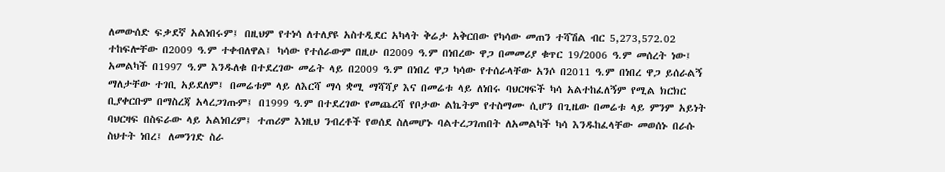ለመውሰድ ፍቃደኛ አልነበሩም፤ በዚህም የተነሳ ለተለያዩ አስተዲደር አካላት ቅሬታ አቅርበው የካሳው መጠን ተሻሽል ብር 5,273,572.02 ተከፍሎቸው በ2009 ዓ.ም ተቀብለዋል፤ ካሳው የተሰራውም በዚሁ በ2009 ዓ.ም በነበረው ዋጋ በመመሪያ ቁጥር 19/2006 ዓ.ም መሰረት ነው፤ አመልካች በ1997 ዓ.ም እንዱለቁ በተደረገው መሬት ላይ በ2009 ዓ.ም በነበረ ዋጋ ካሳው የተሰራላቸው አንሶ በ2011 ዓ.ም በነበረ ዋጋ ይሰራልኝ ማለታቸው ተገቢ አይደለም፤ በመሬቱም ላይ ለእርሻ ማሳ ቋሚ ማሻሻያ እና በመሬቱ ላይ ለነበሩ ባህርዛፍች ካሳ አልተከፈለኝም የሚል ክርክር ቢያቀርቡም በማስረጃ አላረጋገጡም፤ በ1999 ዓ.ም በተደረገው የመጨረሻ የቦታው ልኬትም የተስማሙ ሲሆን በጊዜው በመሬቱ ላይ ምንም አይነት ባህርዛፍ በስፍራው ላይ አልነበረም፤ ተጠሪም እነዚህ ንብረቶች የወሰደ ስለመሆኑ ባልተረጋገጠበት ለአመልካች ካሳ እንዱከፈላቸው መወሰኑ በራሱ ስህተት ነበረ፤ ለመንገድ ስራ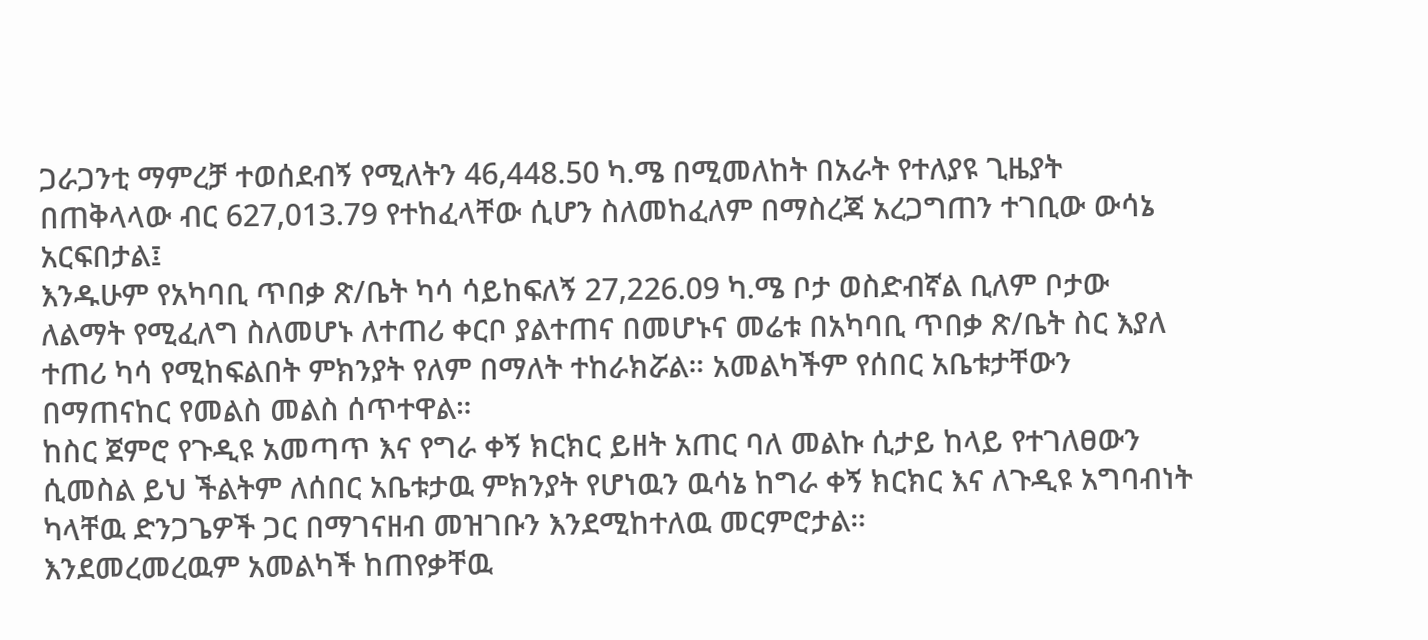ጋራጋንቲ ማምረቻ ተወሰደብኝ የሚለትን 46,448.50 ካ.ሜ በሚመለከት በአራት የተለያዩ ጊዜያት በጠቅላላው ብር 627,013.79 የተከፈላቸው ሲሆን ስለመከፈለም በማስረጃ አረጋግጠን ተገቢው ውሳኔ አርፍበታል፤
እንዱሁም የአካባቢ ጥበቃ ጽ/ቤት ካሳ ሳይከፍለኝ 27,226.09 ካ.ሜ ቦታ ወስድብኛል ቢለም ቦታው ለልማት የሚፈለግ ስለመሆኑ ለተጠሪ ቀርቦ ያልተጠና በመሆኑና መሬቱ በአካባቢ ጥበቃ ጽ/ቤት ስር እያለ ተጠሪ ካሳ የሚከፍልበት ምክንያት የለም በማለት ተከራክሯል። አመልካችም የሰበር አቤቱታቸውን በማጠናከር የመልስ መልስ ሰጥተዋል።
ከስር ጀምሮ የጉዲዩ አመጣጥ እና የግራ ቀኝ ክርክር ይዘት አጠር ባለ መልኩ ሲታይ ከላይ የተገለፀውን ሲመስል ይህ ችልትም ለሰበር አቤቱታዉ ምክንያት የሆነዉን ዉሳኔ ከግራ ቀኝ ክርክር እና ለጉዲዩ አግባብነት ካላቸዉ ድንጋጌዎች ጋር በማገናዘብ መዝገቡን እንደሚከተለዉ መርምሮታል።
እንደመረመረዉም አመልካች ከጠየቃቸዉ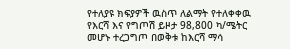የተለያዩ ክፍያዎች ዉስጥ ለልማት የተለቀቀዉ የእርሻ እና የግጦሽ ይዞታ 98,800 ካ/ሜትር መሆኑ ተረጋግጦ በወቅቱ ከእርሻ ማሳ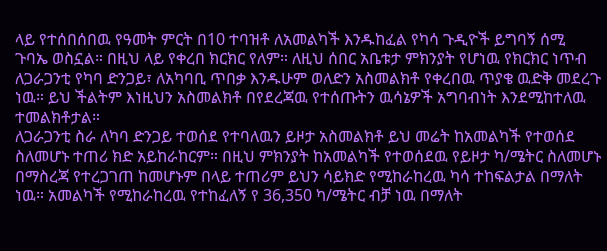ላይ የተሰበሰበዉ የዓመት ምርት በ10 ተባዝቶ ለአመልካች እንዱከፈል የካሳ ጉዲዮች ይግባኝ ሰሚ ጉባኤ ወስኗል። በዚህ ላይ የቀረበ ክርክር የለም። ለዚህ ሰበር አቤቱታ ምክንያት የሆነዉ የክርክር ነጥብ ለጋራጋንቲ የካባ ድንጋይ፣ ለአካባቢ ጥበቃ እንዱሁም ወለድን አስመልክቶ የቀረበዉ ጥያቄ ዉድቅ መደረጉ ነዉ። ይህ ችልትም እነዚህን አስመልክቶ በየደረጃዉ የተሰጡትን ዉሳኔዎች አግባብነት እንደሚከተለዉ ተመልክቶታል።
ለጋራጋንቲ ስራ ለካባ ድንጋይ ተወሰደ የተባለዉን ይዞታ አስመልክቶ ይህ መሬት ከአመልካች የተወሰደ ስለመሆኑ ተጠሪ ክድ አይከራከርም። በዚህ ምክንያት ከአመልካች የተወሰደዉ የይዞታ ካ/ሜትር ስለመሆኑ በማስረጃ የተረጋገጠ ከመሆኑም በላይ ተጠሪም ይህን ሳይክድ የሚከራከረዉ ካሳ ተከፍልታል በማለት ነዉ። አመልካች የሚከራከረዉ የተከፈለኝ የ 36,350 ካ/ሜትር ብቻ ነዉ በማለት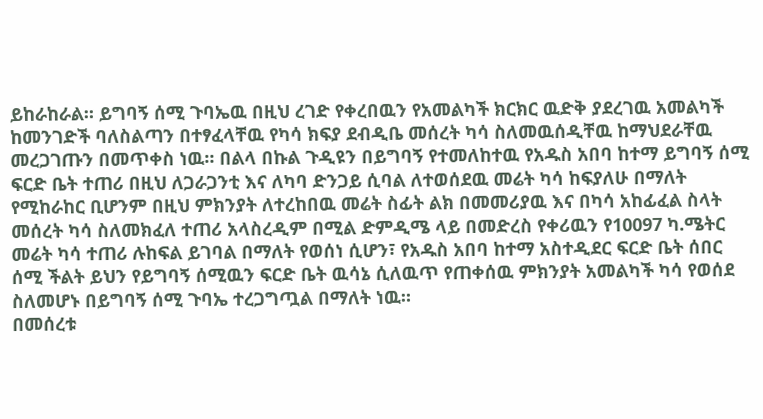ይከራከራል። ይግባኝ ሰሚ ጉባኤዉ በዚህ ረገድ የቀረበዉን የአመልካች ክርክር ዉድቅ ያደረገዉ አመልካች ከመንገድች ባለስልጣን በተፃፈላቸዉ የካሳ ክፍያ ደብዲቤ መሰረት ካሳ ስለመዉሰዲቸዉ ከማህደራቸዉ መረጋገጡን በመጥቀስ ነዉ። በልላ በኩል ጉዲዩን በይግባኝ የተመለከተዉ የአዱስ አበባ ከተማ ይግባኝ ሰሚ ፍርድ ቤት ተጠሪ በዚህ ለጋራጋንቲ እና ለካባ ድንጋይ ሲባል ለተወሰደዉ መሬት ካሳ ከፍያለሁ በማለት የሚከራከር ቢሆንም በዚህ ምክንያት ለተረከበዉ መሬት ስፊት ልክ በመመሪያዉ እና በካሳ አከፊፈል ስላት መሰረት ካሳ ስለመክፈለ ተጠሪ አላስረዲም በሚል ድምዲሜ ላይ በመድረስ የቀሪዉን የ10097 ካ.ሜትር መሬት ካሳ ተጠሪ ሉከፍል ይገባል በማለት የወሰነ ሲሆን፣ የአዱስ አበባ ከተማ አስተዲደር ፍርድ ቤት ሰበር ሰሚ ችልት ይህን የይግባኝ ሰሚዉን ፍርድ ቤት ዉሳኔ ሲለዉጥ የጠቀሰዉ ምክንያት አመልካች ካሳ የወሰደ ስለመሆኑ በይግባኝ ሰሚ ጉባኤ ተረጋግጧል በማለት ነዉ።
በመሰረቱ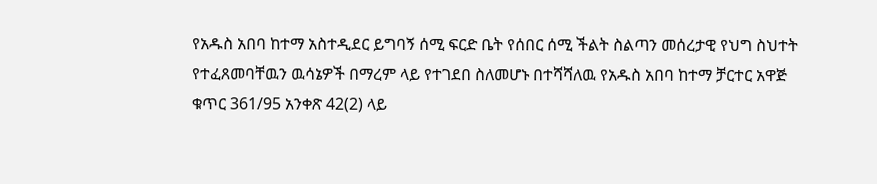የአዱስ አበባ ከተማ አስተዲደር ይግባኝ ሰሚ ፍርድ ቤት የሰበር ሰሚ ችልት ስልጣን መሰረታዊ የህግ ስህተት የተፈጸመባቸዉን ዉሳኔዎች በማረም ላይ የተገደበ ስለመሆኑ በተሻሻለዉ የአዱስ አበባ ከተማ ቻርተር አዋጅ ቁጥር 361/95 አንቀጽ 42(2) ላይ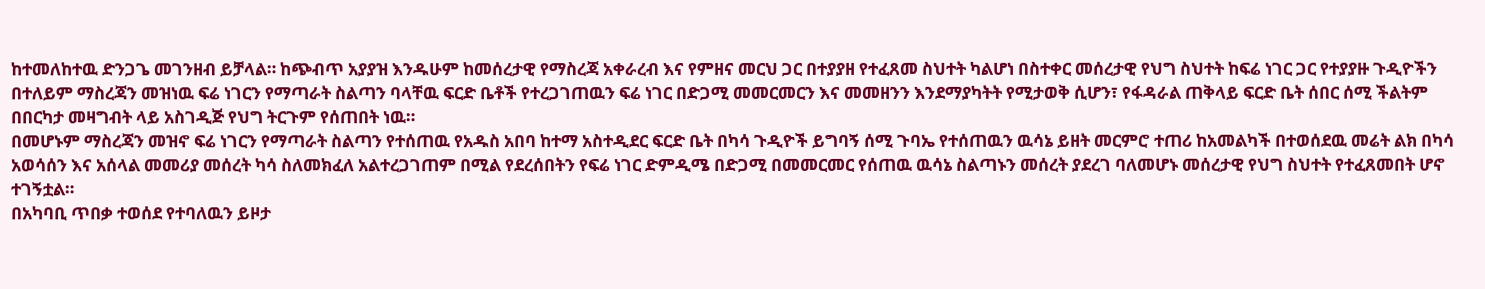ከተመለከተዉ ድንጋጌ መገንዘብ ይቻላል። ከጭብጥ አያያዝ እንዱሁም ከመሰረታዊ የማስረጃ አቀራረብ እና የምዘና መርህ ጋር በተያያዘ የተፈጸመ ስህተት ካልሆነ በስተቀር መሰረታዊ የህግ ስህተት ከፍሬ ነገር ጋር የተያያዙ ጉዲዮችን በተለይም ማስረጃን መዝነዉ ፍሬ ነገርን የማጣራት ስልጣን ባላቸዉ ፍርድ ቤቶች የተረጋገጠዉን ፍሬ ነገር በድጋሚ መመርመርን እና መመዘንን እንደማያካትት የሚታወቅ ሲሆን፣ የፋዳራል ጠቅላይ ፍርድ ቤት ሰበር ሰሚ ችልትም በበርካታ መዛግብት ላይ አስገዲጅ የህግ ትርጉም የሰጠበት ነዉ።
በመሆኑም ማስረጃን መዝኖ ፍሬ ነገርን የማጣራት ስልጣን የተሰጠዉ የአዱስ አበባ ከተማ አስተዲደር ፍርድ ቤት በካሳ ጉዲዮች ይግባኝ ሰሚ ጉባኤ የተሰጠዉን ዉሳኔ ይዘት መርምሮ ተጠሪ ከአመልካች በተወሰደዉ መሬት ልክ በካሳ አወሳሰን እና አሰላል መመሪያ መሰረት ካሳ ስለመክፈለ አልተረጋገጠም በሚል የደረሰበትን የፍሬ ነገር ድምዲሜ በድጋሚ በመመርመር የሰጠዉ ዉሳኔ ስልጣኑን መሰረት ያደረገ ባለመሆኑ መሰረታዊ የህግ ስህተት የተፈጸመበት ሆኖ ተገኝቷል።
በአካባቢ ጥበቃ ተወሰደ የተባለዉን ይዞታ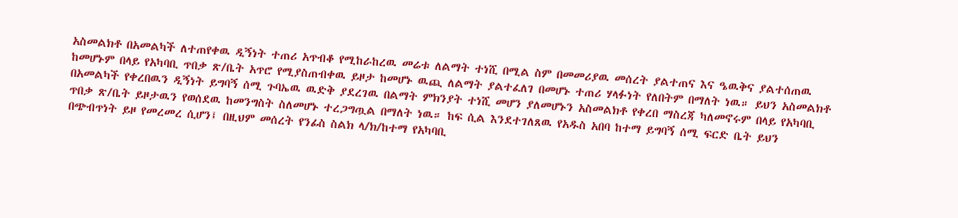አስመልክቶ በአመልካች ለተጠየቀዉ ዲኝነት ተጠሪ አጥብቆ የሚከራከረዉ መሬቱ ለልማት ተነሺ በሚል ስም በመመሪያዉ መሰረት ያልተጠና እና ዔዉቅና ያልተሰጠዉ ከመሆኑም በላይ የአካባቢ ጥበቃ ጽ/ቤት አጥሮ የሚያስጠብቀዉ ይዞታ ከመሆኑ ዉጪ ለልማት ያልተፈለገ በመሆኑ ተጠሪ ሃላፉነት የለበትም በማለት ነዉ። ይህን አስመልክቶ በአመልካች የቀረበዉን ዲኝነት ይግባኝ ሰሚ ጉባኤዉ ዉድቅ ያደረገዉ በልማት ምክንያት ተነሺ መሆን ያለመሆኑን አስመልክቶ የቀረበ ማስረጃ ካለመኖሩም በላይ የአካባቢ ጥበቃ ጽ/ቤት ይዞታዉን የወሰደዉ ከመንግስት ስለመሆኑ ተረጋግጧል በማለት ነዉ። ከፍ ሲል እንደተገለጸዉ የአዱስ አበባ ከተማ ይግባኝ ሰሚ ፍርድ ቤት ይህን በጭብጥነት ይዞ የመረመረ ሲሆን፤ በዚህም መሰረት የንፊስ ስልክ ላ/ክ/ከተማ የአካባቢ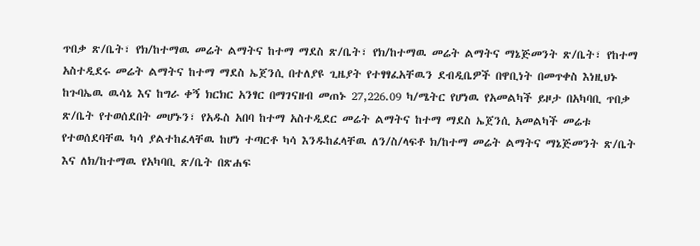ጥበቃ ጽ/ቤት፣ የክ/ከተማዉ መሬት ልማትና ከተማ ማደስ ጽ/ቤት፣ የክ/ከተማዉ መሬት ልማትና ማኔጅመንት ጽ/ቤት፣ የከተማ አስተዲደሩ መሬት ልማትና ከተማ ማደስ ኤጀንሲ በተለያዩ ጊዜያት የተፃፃፈአቸዉን ደብዲቤዎች በዋቢነት በመጥቀስ እነዚህኑ ከጉባኤዉ ዉሳኔ እና ከግራ ቀኝ ክርክር አንፃር በማገናዘብ መጠኑ 27,226.09 ካ/ሜትር የሆነዉ የአመልካች ይዞታ በአካባቢ ጥበቃ ጽ/ቤት የተወሰደበት መሆኑን፣ የአዱስ አበባ ከተማ አስተዲደር መሬት ልማትና ከተማ ማደስ ኤጀንሲ አመልካች መሬቱ የተወሰደባቸዉ ካሳ ያልተከፈላቸዉ ከሆነ ተጣርቶ ካሳ እንዱከፈላቸዉ ለን/ስ/ላፍቶ ክ/ከተማ መሬት ልማትና ማኔጅመንት ጽ/ቤት እና ለክ/ከተማዉ የአካባቢ ጽ/ቤት በጽሐፍ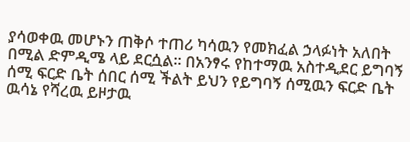ያሳወቀዉ መሆኑን ጠቅሶ ተጠሪ ካሳዉን የመክፈል ኃላፉነት አለበት በሚል ድምዲሜ ላይ ደርሷል። በአንፃሩ የከተማዉ አስተዲደር ይግባኝ ሰሚ ፍርድ ቤት ሰበር ሰሚ ችልት ይህን የይግባኝ ሰሚዉን ፍርድ ቤት ዉሳኔ የሻረዉ ይዞታዉ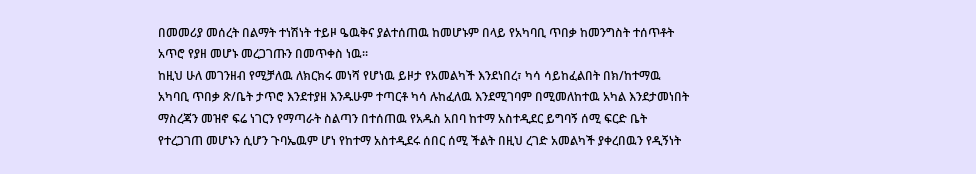በመመሪያ መሰረት በልማት ተነሽነት ተይዞ ዔዉቅና ያልተሰጠዉ ከመሆኑም በላይ የአካባቢ ጥበቃ ከመንግስት ተሰጥቶት አጥሮ የያዘ መሆኑ መረጋገጡን በመጥቀስ ነዉ።
ከዚህ ሁለ መገንዘብ የሚቻለዉ ለክርክሩ መነሻ የሆነዉ ይዞታ የአመልካች እንደነበረ፣ ካሳ ሳይከፈልበት በክ/ከተማዉ አካባቢ ጥበቃ ጽ/ቤት ታጥሮ እንደተያዘ እንዱሁም ተጣርቶ ካሳ ሉከፈለዉ እንደሚገባም በሚመለከተዉ አካል እንደታመነበት ማስረጃን መዝኖ ፍሬ ነገርን የማጣራት ስልጣን በተሰጠዉ የአዱስ አበባ ከተማ አስተዲደር ይግባኝ ሰሚ ፍርድ ቤት የተረጋገጠ መሆኑን ሲሆን ጉባኤዉም ሆነ የከተማ አስተዲደሩ ሰበር ሰሚ ችልት በዚህ ረገድ አመልካች ያቀረበዉን የዲኝነት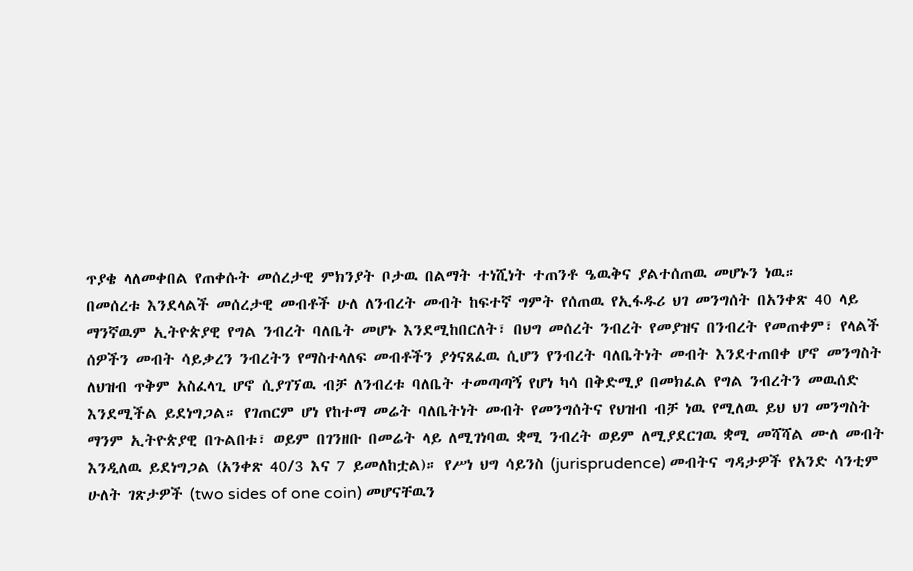ጥያቄ ላለመቀበል የጠቀሱት መሰረታዊ ምክንያት ቦታዉ በልማት ተነሺነት ተጠንቶ ዔዉቅና ያልተሰጠዉ መሆኑን ነዉ።
በመሰረቱ እንደላልች መሰረታዊ መብቶች ሁለ ለንብረት መብት ከፍተኛ ግምት የሰጠዉ የኢፋዱሪ ህገ መንግሰት በአንቀጽ 40 ላይ ማንኛዉም ኢትዮጵያዊ የግል ንብረት ባለቤት መሆኑ እንደሚከበርለት፣ በህግ መሰረት ንብረት የመያዝና በንብረት የመጠቀም፣ የላልች ሰዎችን መብት ሳይቃረን ንብረትን የማስተላለፍ መብቶችን ያጎናጸፈዉ ሲሆን የንብረት ባለቤትነት መብት እንደተጠበቀ ሆኖ መንግስት ለህዝብ ጥቅም አስፈላጊ ሆኖ ሲያገኘዉ ብቻ ለንብረቱ ባለቤት ተመጣጣኝ የሆነ ካሳ በቅድሚያ በመክፈል የግል ንብረትን መዉሰድ እንደሚችል ይደነግጋል። የገጠርም ሆነ የከተማ መሬት ባለቤትነት መብት የመንግሰትና የህዝብ ብቻ ነዉ የሚለዉ ይህ ህገ መንግስት ማንም ኢትዮጵያዊ በጉልበቱ፣ ወይም በገንዘቡ በመሬት ላይ ለሚገነባዉ ቋሚ ንብረት ወይም ለሚያደርገዉ ቋሚ መሻሻል ሙለ መብት እንዲለዉ ይደነግጋል (አንቀጽ 40/3 እና 7 ይመለከቷል)። የሥነ ህግ ሳይንስ (jurisprudence) መብትና ግዳታዎች የአንድ ሳንቲም ሁለት ገጽታዎች (two sides of one coin) መሆናቸዉን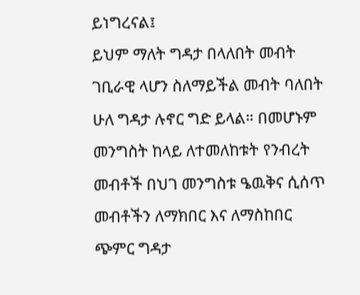ይነግረናል፤
ይህም ማለት ግዳታ በላለበት መብት ገቢራዊ ላሆን ስለማይችል መብት ባለበት ሁለ ግዳታ ሉኖር ግድ ይላል። በመሆኑም መንግስት ከላይ ለተመለከቱት የንብረት መብቶች በህገ መንግስቱ ዔዉቅና ሲሰጥ መብቶችን ለማክበር እና ለማስከበር ጭምር ግዳታ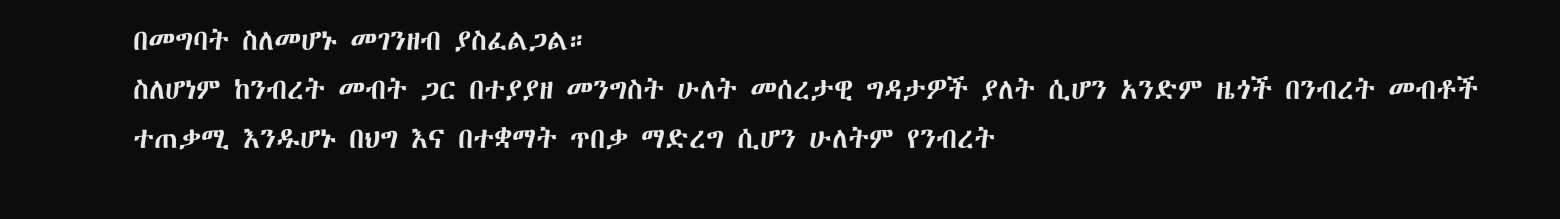በመግባት ስለመሆኑ መገንዘብ ያስፈልጋል።
ስለሆነም ከንብረት መብት ጋር በተያያዘ መንግስት ሁለት መሰረታዊ ግዳታዎች ያለት ሲሆን አንድም ዜጎች በንብረት መብቶች ተጠቃሚ እንዱሆኑ በህግ እና በተቋማት ጥበቃ ማድረግ ሲሆን ሁለትም የንብረት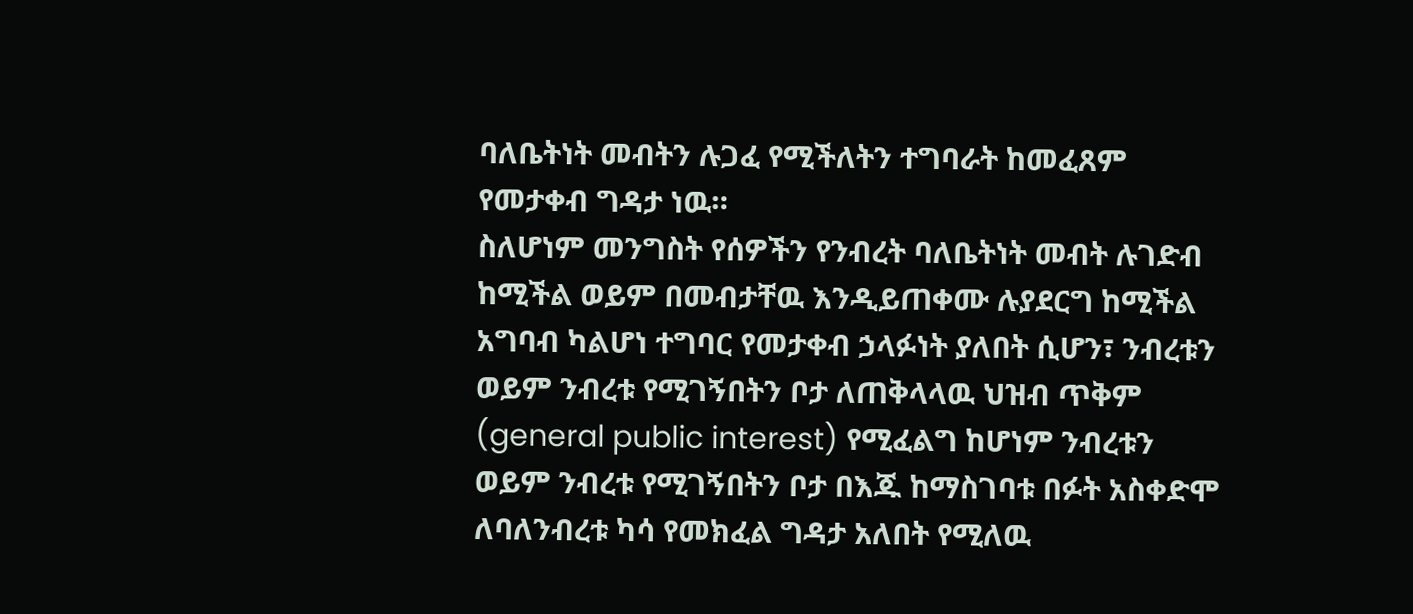ባለቤትነት መብትን ሉጋፈ የሚችለትን ተግባራት ከመፈጸም የመታቀብ ግዳታ ነዉ።
ስለሆነም መንግስት የሰዎችን የንብረት ባለቤትነት መብት ሉገድብ ከሚችል ወይም በመብታቸዉ እንዲይጠቀሙ ሉያደርግ ከሚችል አግባብ ካልሆነ ተግባር የመታቀብ ኃላፉነት ያለበት ሲሆን፣ ንብረቱን ወይም ንብረቱ የሚገኝበትን ቦታ ለጠቅላላዉ ህዝብ ጥቅም (general public interest) የሚፈልግ ከሆነም ንብረቱን ወይም ንብረቱ የሚገኝበትን ቦታ በእጁ ከማስገባቱ በፉት አስቀድሞ ለባለንብረቱ ካሳ የመክፈል ግዳታ አለበት የሚለዉ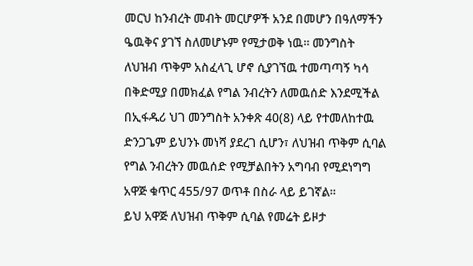መርህ ከንብረት መብት መርሆዎች አንደ በመሆን በዓለማችን ዔዉቅና ያገኘ ስለመሆኑም የሚታወቅ ነዉ። መንግስት ለህዝብ ጥቅም አስፈላጊ ሆኖ ሲያገኘዉ ተመጣጣኝ ካሳ በቅድሚያ በመክፈል የግል ንብረትን ለመዉሰድ እንደሚችል በኢፋዱሪ ህገ መንግስት አንቀጽ 40(8) ላይ የተመለከተዉ ድንጋጌም ይህንኑ መነሻ ያደረገ ሲሆን፣ ለህዝብ ጥቅም ሲባል የግል ንብረትን መዉሰድ የሚቻልበትን አግባብ የሚደነግግ አዋጅ ቁጥር 455/97 ወጥቶ በስራ ላይ ይገኛል።
ይህ አዋጅ ለህዝብ ጥቅም ሲባል የመሬት ይዞታ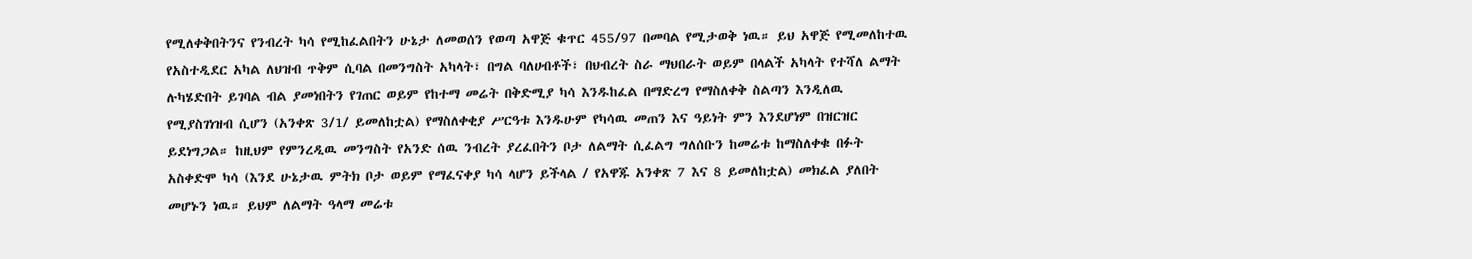የሚለቀቅበትንና የንብረት ካሳ የሚከፈልበትን ሁኔታ ለመወሰን የወጣ አዋጅ ቁጥር 455/97 በመባል የሚታወቅ ነዉ። ይህ አዋጅ የሚመለከተዉ የአስተዲደር አካል ለህዝብ ጥቅም ሲባል በመንግስት አካላት፣ በግል ባለሀብቶች፣ በህብረት ስራ ማህበራት ወይም በላልች አካላት የተሻለ ልማት ሉካሄድበት ይገባል ብል ያመነበትን የገጠር ወይም የከተማ መሬት በቅድሚያ ካሳ እንዱከፈል በማድረግ የማስለቀቅ ስልጣን እንዲለዉ የሚያስገነዝብ ሲሆን (አንቀጽ 3/1/ ይመለከቷል) የማስለቀቂያ ሥርዓቱ እንዱሁም የካሳዉ መጠን እና ዓይነት ምን እንደሆነም በዝርዝር ይደነግጋል። ከዚህም የምንረዲዉ መንግስት የአንድ ሰዉ ንብረት ያረፈበትን ቦታ ለልማት ሲፈልግ ግለሰቡን ከመሬቱ ከማስለቀቁ በፉት አስቀድሞ ካሳ (እንደ ሁኔታዉ ምትክ ቦታ ወይም የማፈናቀያ ካሳ ላሆን ይችላል / የአዋጁ አንቀጽ 7 እና 8 ይመለከቷል) መክፈል ያለበት መሆኑን ነዉ። ይህም ለልማት ዓላማ መሬቱ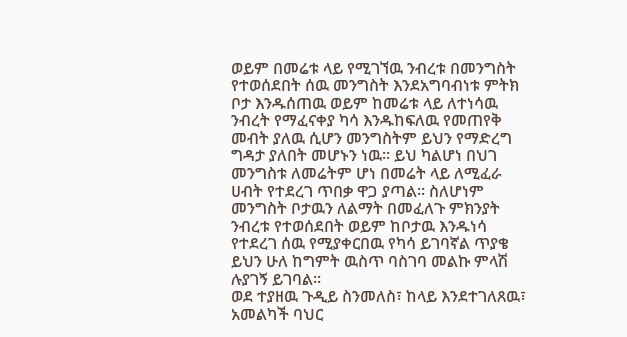ወይም በመሬቱ ላይ የሚገኘዉ ንብረቱ በመንግስት የተወሰደበት ሰዉ መንግስት እንደአግባብነቱ ምትክ ቦታ እንዱሰጠዉ ወይም ከመሬቱ ላይ ለተነሳዉ ንብረት የማፈናቀያ ካሳ እንዱከፍለዉ የመጠየቅ መብት ያለዉ ሲሆን መንግስትም ይህን የማድረግ ግዳታ ያለበት መሆኑን ነዉ። ይህ ካልሆነ በህገ መንግስቱ ለመሬትም ሆነ በመሬት ላይ ለሚፈራ ሀብት የተደረገ ጥበቃ ዋጋ ያጣል። ስለሆነም መንግስት ቦታዉን ለልማት በመፈለጉ ምክንያት ንብረቱ የተወሰደበት ወይም ከቦታዉ እንዱነሳ የተደረገ ሰዉ የሚያቀርበዉ የካሳ ይገባኛል ጥያቄ ይህን ሁለ ከግምት ዉስጥ ባስገባ መልኩ ምላሽ ሉያገኝ ይገባል።
ወደ ተያዘዉ ጉዲይ ስንመለስ፣ ከላይ እንደተገለጸዉ፣ አመልካች ባህር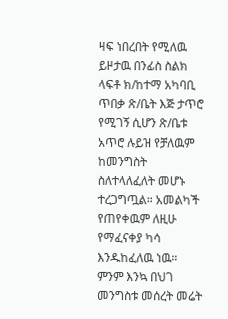ዛፍ ነበረበት የሚለዉ ይዞታዉ በንፊስ ስልክ ላፍቶ ክ/ከተማ አካባቢ ጥበቃ ጽ/ቤት እጅ ታጥሮ የሚገኝ ሲሆን ጽ/ቤቱ አጥሮ ሉይዝ የቻለዉም ከመንግስት ስለተላለፈለት መሆኑ ተረጋግጧል። አመልካች የጠየቀዉም ለዚሁ የማፈናቀያ ካሳ እንዱከፈለዉ ነዉ። ምንም እንኳ በህገ መንግስቱ መሰረት መሬት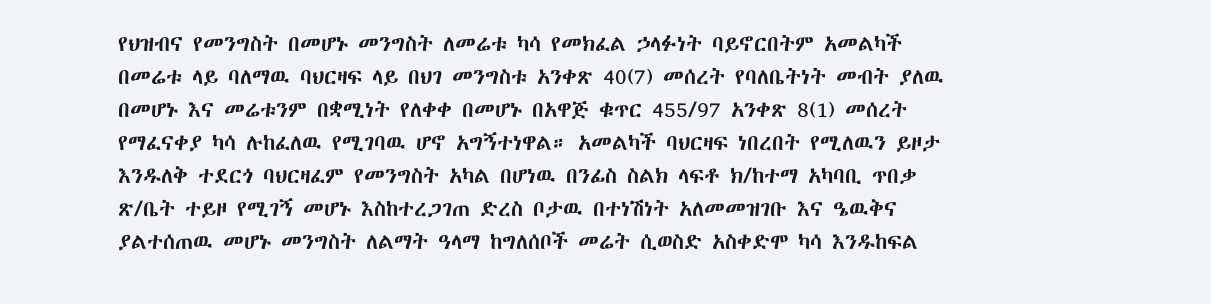የህዝብና የመንግስት በመሆኑ መንግስት ለመሬቱ ካሳ የመክፈል ኃላፉነት ባይኖርበትም አመልካች በመሬቱ ላይ ባለማዉ ባህርዛፍ ላይ በህገ መንግስቱ አንቀጽ 40(7) መሰረት የባለቤትነት መብት ያለዉ በመሆኑ እና መሬቱንም በቋሚነት የለቀቀ በመሆኑ በአዋጅ ቁጥር 455/97 አንቀጽ 8(1) መሰረት የማፈናቀያ ካሳ ሉከፈለዉ የሚገባዉ ሆኖ አግኝተነዋል። አመልካች ባህርዛፍ ነበረበት የሚለዉን ይዞታ እንዱለቅ ተደርጎ ባህርዛፈም የመንግስት አካል በሆነዉ በንፊስ ስልክ ላፍቶ ክ/ከተማ አካባቢ ጥበቃ ጽ/ቤት ተይዞ የሚገኝ መሆኑ እስከተረጋገጠ ድረስ ቦታዉ በተነሽነት አለመመዝገቡ እና ዔዉቅና ያልተሰጠዉ መሆኑ መንግስት ለልማት ዓላማ ከግለሰቦች መሬት ሲወስድ አስቀድሞ ካሳ እንዱከፍል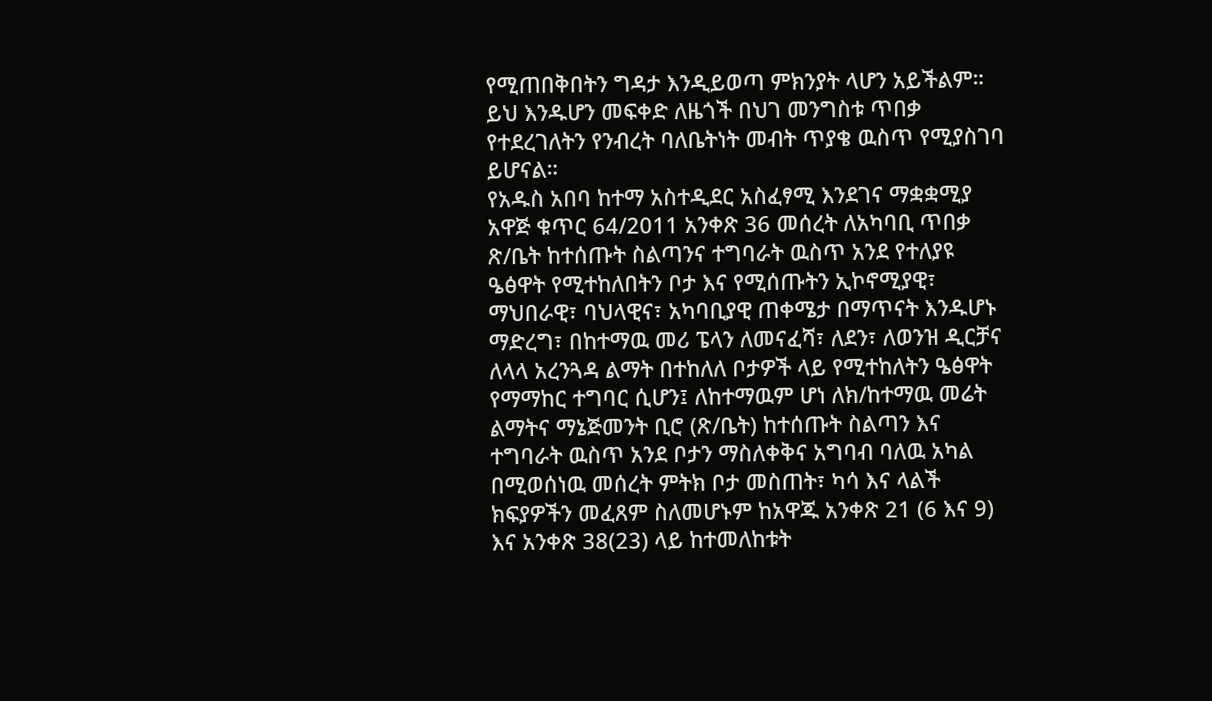የሚጠበቅበትን ግዳታ እንዲይወጣ ምክንያት ላሆን አይችልም። ይህ እንዱሆን መፍቀድ ለዜጎች በህገ መንግስቱ ጥበቃ የተደረገለትን የንብረት ባለቤትነት መብት ጥያቄ ዉስጥ የሚያስገባ ይሆናል።
የአዱስ አበባ ከተማ አስተዲደር አስፈፃሚ እንደገና ማቋቋሚያ አዋጅ ቁጥር 64/2011 አንቀጽ 36 መሰረት ለአካባቢ ጥበቃ ጽ/ቤት ከተሰጡት ስልጣንና ተግባራት ዉስጥ አንደ የተለያዩ ዔፅዋት የሚተከለበትን ቦታ እና የሚሰጡትን ኢኮኖሚያዊ፣ ማህበራዊ፣ ባህላዊና፣ አካባቢያዊ ጠቀሜታ በማጥናት እንዱሆኑ ማድረግ፣ በከተማዉ መሪ ፔላን ለመናፈሻ፣ ለደን፣ ለወንዝ ዲርቻና ለላላ አረንጓዳ ልማት በተከለለ ቦታዎች ላይ የሚተከለትን ዔፅዋት የማማከር ተግባር ሲሆን፤ ለከተማዉም ሆነ ለክ/ከተማዉ መሬት ልማትና ማኔጅመንት ቢሮ (ጽ/ቤት) ከተሰጡት ስልጣን እና ተግባራት ዉስጥ አንደ ቦታን ማስለቀቅና አግባብ ባለዉ አካል በሚወሰነዉ መሰረት ምትክ ቦታ መስጠት፣ ካሳ እና ላልች ክፍያዎችን መፈጸም ስለመሆኑም ከአዋጁ አንቀጽ 21 (6 እና 9) እና አንቀጽ 38(23) ላይ ከተመለከቱት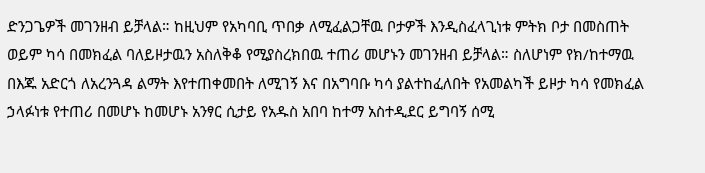ድንጋጌዎች መገንዘብ ይቻላል። ከዚህም የአካባቢ ጥበቃ ለሚፈልጋቸዉ ቦታዎች እንዲስፈላጊነቱ ምትክ ቦታ በመስጠት ወይም ካሳ በመክፈል ባለይዞታዉን አስለቅቆ የሚያስረክበዉ ተጠሪ መሆኑን መገንዘብ ይቻላል። ስለሆነም የክ/ከተማዉ በእጁ አድርጎ ለአረንጓዳ ልማት እየተጠቀመበት ለሚገኝ እና በአግባቡ ካሳ ያልተከፈለበት የአመልካች ይዞታ ካሳ የመክፈል ኃላፉነቱ የተጠሪ በመሆኑ ከመሆኑ አንፃር ሲታይ የአዱስ አበባ ከተማ አስተዲደር ይግባኝ ሰሚ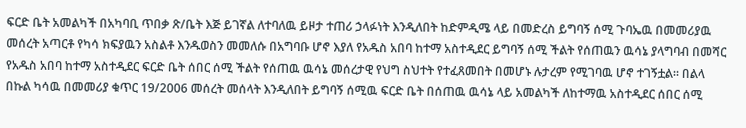ፍርድ ቤት አመልካች በአካባቢ ጥበቃ ጽ/ቤት እጅ ይገኛል ለተባለዉ ይዞታ ተጠሪ ኃላፉነት እንዲለበት ከድምዲሜ ላይ በመድረስ ይግባኝ ሰሚ ጉባኤዉ በመመሪያዉ መሰረት አጣርቶ የካሳ ክፍያዉን አስልቶ እንዱወስን መመለሱ በአግባቡ ሆኖ እያለ የአዱስ አበባ ከተማ አስተዲደር ይግባኝ ሰሚ ችልት የሰጠዉን ዉሳኔ ያላግባብ በመሻር የአዱስ አበባ ከተማ አስተዲደር ፍርድ ቤት ሰበር ሰሚ ችልት የሰጠዉ ዉሳኔ መሰረታዊ የህግ ስህተት የተፈጸመበት በመሆኑ ሉታረም የሚገባዉ ሆኖ ተገኝቷል። በልላ በኩል ካሳዉ በመመሪያ ቁጥር 19/2006 መሰረት መሰላት እንዲለበት ይግባኝ ሰሚዉ ፍርድ ቤት በሰጠዉ ዉሳኔ ላይ አመልካች ለከተማዉ አስተዲደር ሰበር ሰሚ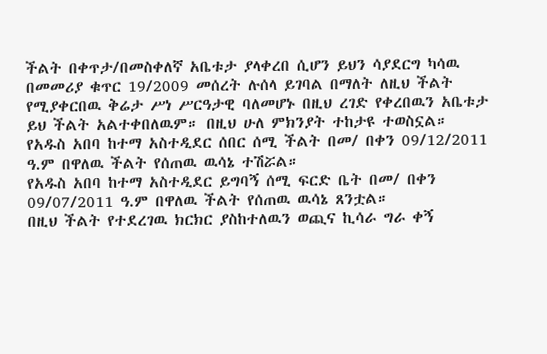ችልት በቀጥታ/በመስቀለኛ አቤቱታ ያላቀረበ ሲሆን ይህን ሳያደርግ ካሳዉ በመመሪያ ቁጥር 19/2009 መሰረት ሉሰላ ይገባል በማለት ለዚህ ችልት የሚያቀርበዉ ቅሬታ ሥነ ሥርዓታዊ ባለመሆኑ በዚህ ረገድ የቀረበዉን አቤቱታ ይህ ችልት አልተቀበለዉም። በዚህ ሁለ ምክንያት ተከታዩ ተወስኗል።
የአዱስ አበባ ከተማ አስተዲደር ሰበር ሰሚ ችልት በመ/ በቀን 09/12/2011 ዓ.ም በዋለዉ ችልት የሰጠዉ ዉሳኔ ተሽሯል።
የአዱስ አበባ ከተማ አስተዲደር ይግባኝ ሰሚ ፍርድ ቤት በመ/ በቀን 09/07/2011 ዓ.ም በዋለዉ ችልት የሰጠዉ ዉሳኔ ጸንቷል።
በዚህ ችልት የተደረገዉ ክርክር ያስከተለዉን ወጪና ኪሳራ ግራ ቀኝ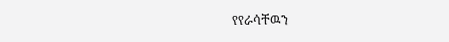የየራሳቸዉን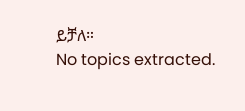ይቻለ።
No topics extracted.